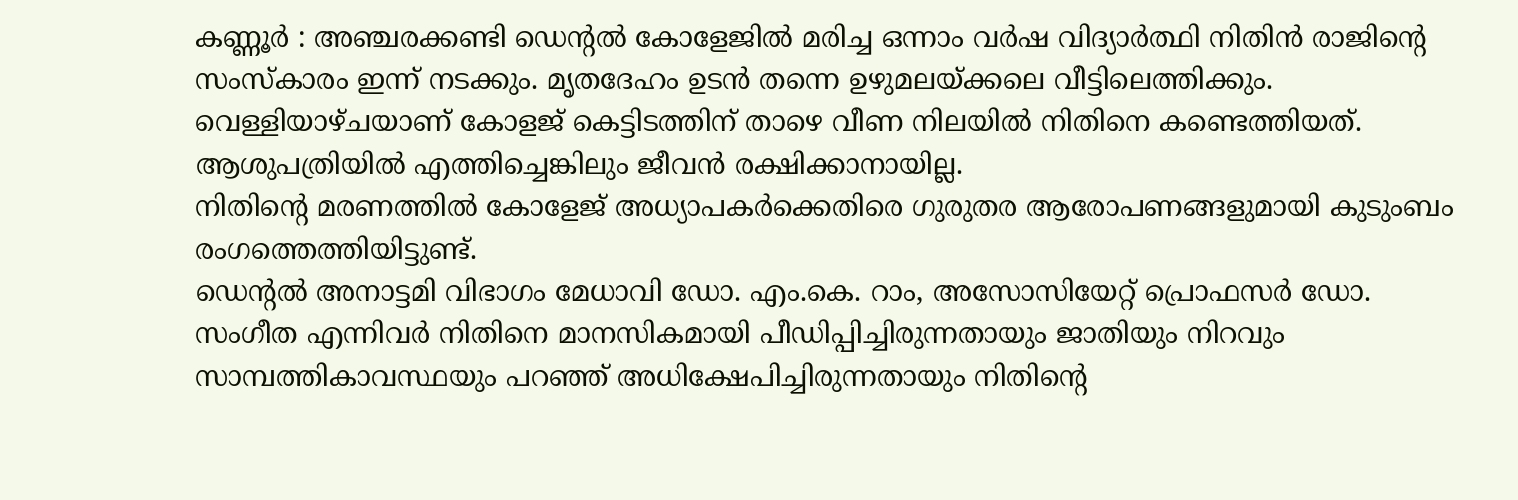കണ്ണൂർ : അഞ്ചരക്കണ്ടി ഡെന്റൽ കോളേജിൽ മരിച്ച ഒന്നാം വർഷ വിദ്യാർത്ഥി നിതിൻ രാജിന്റെ സംസ്കാരം ഇന്ന് നടക്കും. മൃതദേഹം ഉടൻ തന്നെ ഉഴുമലയ്ക്കലെ വീട്ടിലെത്തിക്കും. വെള്ളിയാഴ്ചയാണ് കോളജ് കെട്ടിടത്തിന് താഴെ വീണ നിലയിൽ നിതിനെ കണ്ടെത്തിയത്. ആശുപത്രിയിൽ എത്തിച്ചെങ്കിലും ജീവൻ രക്ഷിക്കാനായില്ല.
നിതിന്റെ മരണത്തിൽ കോളേജ് അധ്യാപകർക്കെതിരെ ഗുരുതര ആരോപണങ്ങളുമായി കുടുംബം രംഗത്തെത്തിയിട്ടുണ്ട്.
ഡെന്റൽ അനാട്ടമി വിഭാഗം മേധാവി ഡോ. എം.കെ. റാം, അസോസിയേറ്റ് പ്രൊഫസർ ഡോ. സംഗീത എന്നിവർ നിതിനെ മാനസികമായി പീഡിപ്പിച്ചിരുന്നതായും ജാതിയും നിറവും സാമ്പത്തികാവസ്ഥയും പറഞ്ഞ് അധിക്ഷേപിച്ചിരുന്നതായും നിതിന്റെ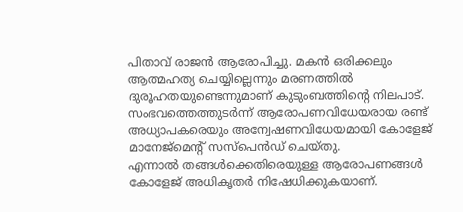പിതാവ് രാജൻ ആരോപിച്ചു. മകൻ ഒരിക്കലും ആത്മഹത്യ ചെയ്യില്ലെന്നും മരണത്തിൽ ദുരൂഹതയുണ്ടെന്നുമാണ് കുടുംബത്തിന്റെ നിലപാട്.
സംഭവത്തെത്തുടർന്ന് ആരോപണവിധേയരായ രണ്ട് അധ്യാപകരെയും അന്വേഷണവിധേയമായി കോളേജ് മാനേജ്മെന്റ് സസ്പെൻഡ് ചെയ്തു.
എന്നാൽ തങ്ങൾക്കെതിരെയുള്ള ആരോപണങ്ങൾ കോളേജ് അധികൃതർ നിഷേധിക്കുകയാണ്.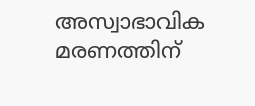അസ്വാഭാവിക മരണത്തിന്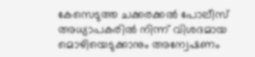കേസെടുത്ത ചക്കരക്കൽ പോലീസ് അധ്യാപകരിൽ നിന്ന് വിശദമായ മൊഴിയെടുക്കാനും അന്വേഷണം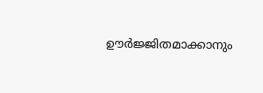ഊർജ്ജിതമാക്കാനും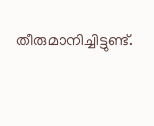തീരുമാനിച്ചിട്ടുണ്ട്.